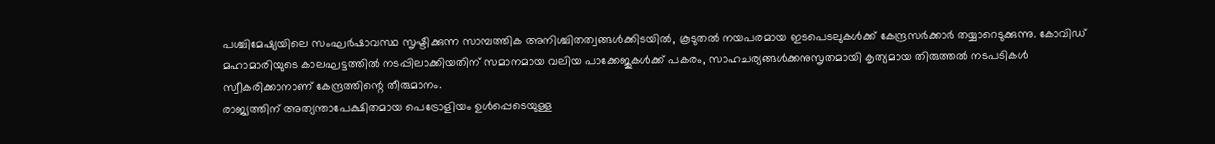പശ്ചിമേഷ്യയിലെ സംഘർഷാവസ്ഥ സൃഷ്ടിക്കുന്ന സാമ്പത്തിക അനിശ്ചിതത്വങ്ങൾക്കിടയിൽ, കൂടുതൽ നയപരമായ ഇടപെടലുകൾക്ക് കേന്ദ്രസർക്കാർ തയ്യാറെടുക്കുന്നു. കോവിഡ് മഹാമാരിയുടെ കാലഘട്ടത്തിൽ നടപ്പിലാക്കിയതിന് സമാനമായ വലിയ പാക്കേജുകൾക്ക് പകരം, സാഹചര്യങ്ങൾക്കനുസൃതമായി കൃത്യമായ തിരുത്തൽ നടപടികൾ സ്വീകരിക്കാനാണ് കേന്ദ്രത്തിന്റെ തീരുമാനം.
രാജ്യത്തിന് അത്യന്താപേക്ഷിതമായ പെട്രോളിയം ഉൾപ്പെടെയുള്ള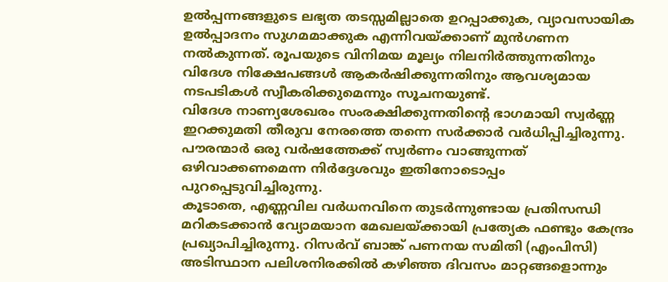ഉൽപ്പന്നങ്ങളുടെ ലഭ്യത തടസ്സമില്ലാതെ ഉറപ്പാക്കുക, വ്യാവസായിക ഉൽപ്പാദനം സുഗമമാക്കുക എന്നിവയ്ക്കാണ് മുൻഗണന നൽകുന്നത്. രൂപയുടെ വിനിമയ മൂല്യം നിലനിർത്തുന്നതിനും വിദേശ നിക്ഷേപങ്ങൾ ആകർഷിക്കുന്നതിനും ആവശ്യമായ നടപടികൾ സ്വീകരിക്കുമെന്നും സൂചനയുണ്ട്.
വിദേശ നാണ്യശേഖരം സംരക്ഷിക്കുന്നതിന്റെ ഭാഗമായി സ്വർണ്ണ ഇറക്കുമതി തീരുവ നേരത്തെ തന്നെ സർക്കാർ വർധിപ്പിച്ചിരുന്നു. പൗരന്മാർ ഒരു വർഷത്തേക്ക് സ്വർണം വാങ്ങുന്നത് ഒഴിവാക്കണമെന്ന നിർദ്ദേശവും ഇതിനോടൊപ്പം പുറപ്പെടുവിച്ചിരുന്നു.
കൂടാതെ, എണ്ണവില വർധനവിനെ തുടർന്നുണ്ടായ പ്രതിസന്ധി മറികടക്കാൻ വ്യോമയാന മേഖലയ്ക്കായി പ്രത്യേക ഫണ്ടും കേന്ദ്രം പ്രഖ്യാപിച്ചിരുന്നു. റിസർവ് ബാങ്ക് പണനയ സമിതി (എംപിസി) അടിസ്ഥാന പലിശനിരക്കിൽ കഴിഞ്ഞ ദിവസം മാറ്റങ്ങളൊന്നും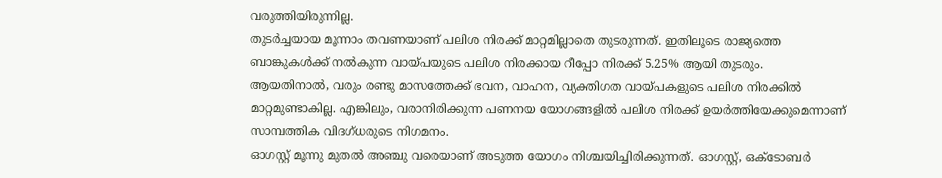വരുത്തിയിരുന്നില്ല.
തുടർച്ചയായ മൂന്നാം തവണയാണ് പലിശ നിരക്ക് മാറ്റമില്ലാതെ തുടരുന്നത്. ഇതിലൂടെ രാജ്യത്തെ ബാങ്കുകൾക്ക് നൽകുന്ന വായ്പയുടെ പലിശ നിരക്കായ റീപ്പോ നിരക്ക് 5.25% ആയി തുടരും.
ആയതിനാൽ, വരും രണ്ടു മാസത്തേക്ക് ഭവന, വാഹന, വ്യക്തിഗത വായ്പകളുടെ പലിശ നിരക്കിൽ മാറ്റമുണ്ടാകില്ല. എങ്കിലും, വരാനിരിക്കുന്ന പണനയ യോഗങ്ങളിൽ പലിശ നിരക്ക് ഉയർത്തിയേക്കുമെന്നാണ് സാമ്പത്തിക വിദഗ്ധരുടെ നിഗമനം.
ഓഗസ്റ്റ് മൂന്നു മുതൽ അഞ്ചു വരെയാണ് അടുത്ത യോഗം നിശ്ചയിച്ചിരിക്കുന്നത്. ഓഗസ്റ്റ്, ഒക്ടോബർ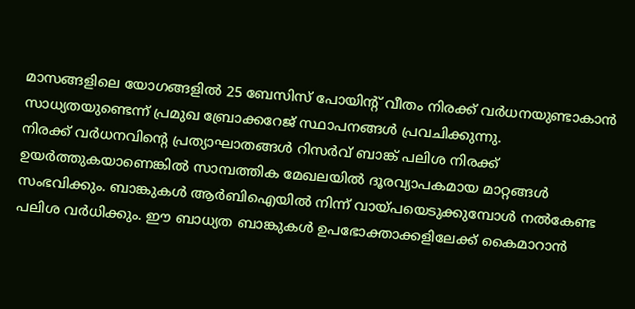മാസങ്ങളിലെ യോഗങ്ങളിൽ 25 ബേസിസ് പോയിന്റ് വീതം നിരക്ക് വർധനയുണ്ടാകാൻ സാധ്യതയുണ്ടെന്ന് പ്രമുഖ ബ്രോക്കറേജ് സ്ഥാപനങ്ങൾ പ്രവചിക്കുന്നു.
നിരക്ക് വർധനവിന്റെ പ്രത്യാഘാതങ്ങൾ റിസർവ് ബാങ്ക് പലിശ നിരക്ക് ഉയർത്തുകയാണെങ്കിൽ സാമ്പത്തിക മേഖലയിൽ ദൂരവ്യാപകമായ മാറ്റങ്ങൾ സംഭവിക്കും. ബാങ്കുകൾ ആർബിഐയിൽ നിന്ന് വായ്പയെടുക്കുമ്പോൾ നൽകേണ്ട
പലിശ വർധിക്കും. ഈ ബാധ്യത ബാങ്കുകൾ ഉപഭോക്താക്കളിലേക്ക് കൈമാറാൻ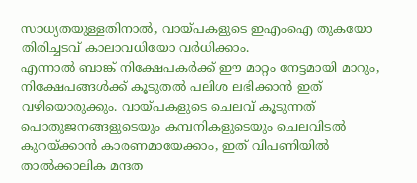സാധ്യതയുള്ളതിനാൽ, വായ്പകളുടെ ഇഎംഐ തുകയോ തിരിച്ചടവ് കാലാവധിയോ വർധിക്കാം.
എന്നാൽ ബാങ്ക് നിക്ഷേപകർക്ക് ഈ മാറ്റം നേട്ടമായി മാറും, നിക്ഷേപങ്ങൾക്ക് കൂടുതൽ പലിശ ലഭിക്കാൻ ഇത് വഴിയൊരുക്കും. വായ്പകളുടെ ചെലവ് കൂടുന്നത് പൊതുജനങ്ങളുടെയും കമ്പനികളുടെയും ചെലവിടൽ കുറയ്ക്കാൻ കാരണമായേക്കാം, ഇത് വിപണിയിൽ താൽക്കാലിക മന്ദത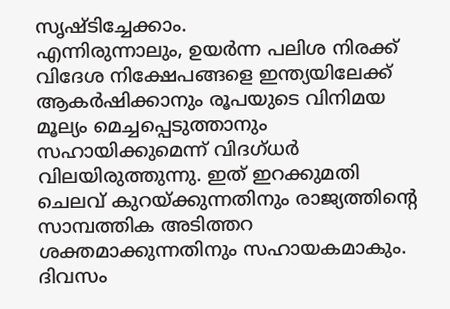സൃഷ്ടിച്ചേക്കാം.
എന്നിരുന്നാലും, ഉയർന്ന പലിശ നിരക്ക് വിദേശ നിക്ഷേപങ്ങളെ ഇന്ത്യയിലേക്ക് ആകർഷിക്കാനും രൂപയുടെ വിനിമയ മൂല്യം മെച്ചപ്പെടുത്താനും സഹായിക്കുമെന്ന് വിദഗ്ധർ വിലയിരുത്തുന്നു. ഇത് ഇറക്കുമതി ചെലവ് കുറയ്ക്കുന്നതിനും രാജ്യത്തിന്റെ സാമ്പത്തിക അടിത്തറ ശക്തമാക്കുന്നതിനും സഹായകമാകും.
ദിവസം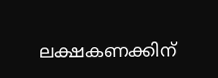ലക്ഷകണക്കിന്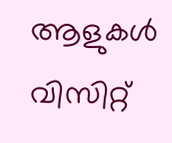ആളുകൾ വിസിറ്റ്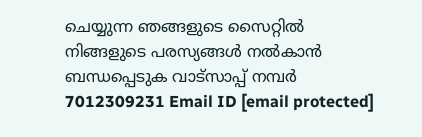ചെയ്യുന്ന ഞങ്ങളുടെ സൈറ്റിൽ നിങ്ങളുടെ പരസ്യങ്ങൾ നൽകാൻ ബന്ധപ്പെടുക വാട്സാപ്പ് നമ്പർ 7012309231 Email ID [email protected]